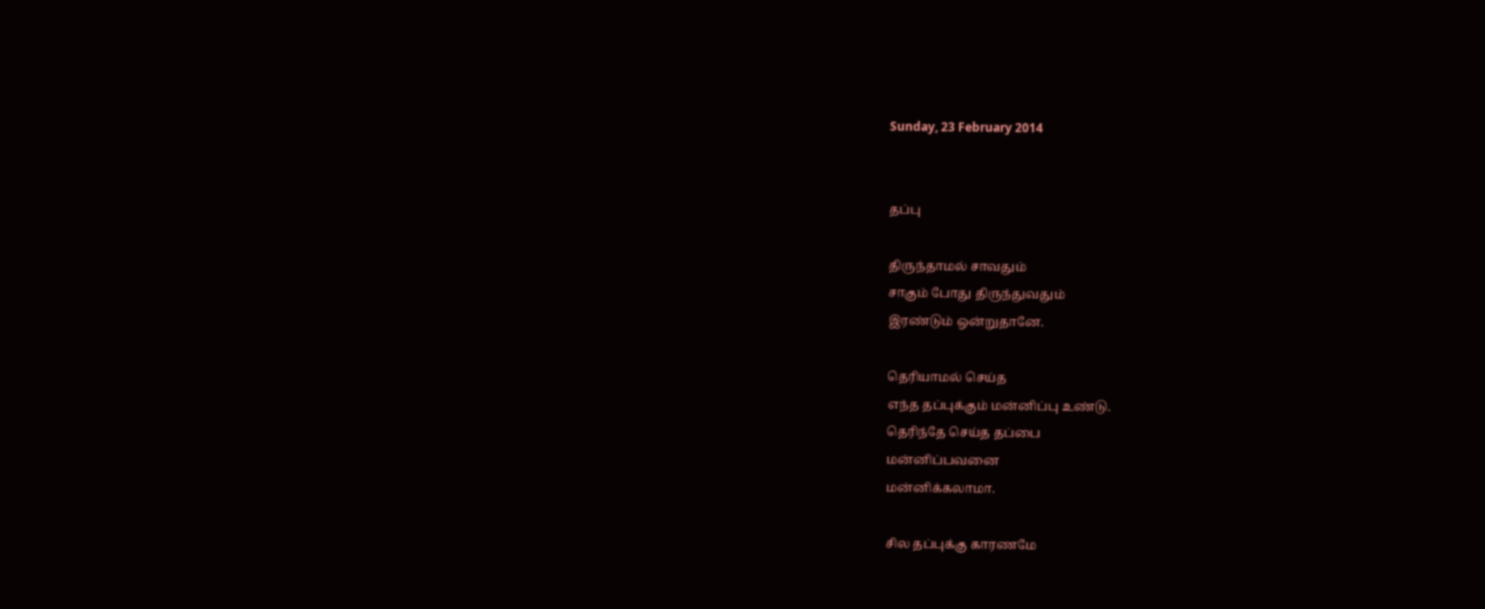Sunday, 23 February 2014


தப்பு

திருந்தாமல் சாவதும்
சாகும் போது திருந்துவதும்
இரண்டும் ஒன்றுதானே.

தெரியாமல் செய்த
எந்த தப்புக்கும் மன்னிப்பு உண்டு.
தெரிந்தே செய்த தப்பை
மன்னிப்பவனை
மன்னிக்கலாமா.

சில தப்புக்கு காரணமே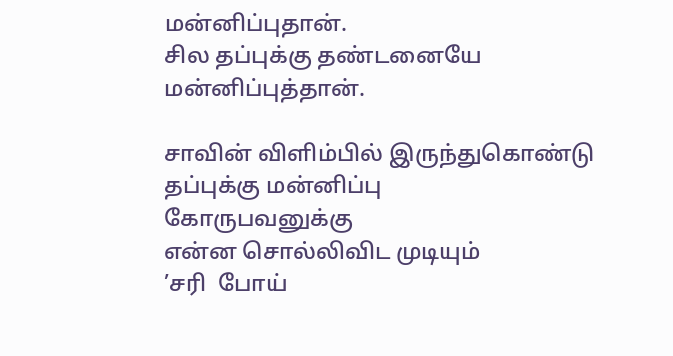மன்னிப்புதான்.
சில தப்புக்கு தண்டனையே
மன்னிப்புத்தான்.

சாவின் விளிம்பில் இருந்துகொண்டு
தப்புக்கு மன்னிப்பு
கோருபவனுக்கு
என்ன சொல்லிவிட முடியும்
’சரி  போய்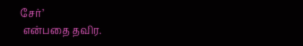சேர்’
 என்பதை தவிர.